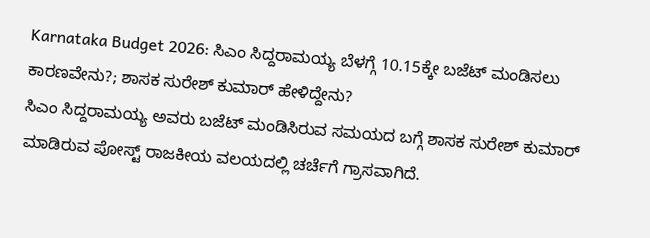Karnataka Budget 2026: ಸಿಎಂ ಸಿದ್ದರಾಮಯ್ಯ ಬೆಳಗ್ಗೆ 10.15ಕ್ಕೇ ಬಜೆಟ್ ಮಂಡಿಸಲು ಕಾರಣವೇನು?; ಶಾಸಕ ಸುರೇಶ್ ಕುಮಾರ್ ಹೇಳಿದ್ದೇನು?
ಸಿಎಂ ಸಿದ್ದರಾಮಯ್ಯ ಅವರು ಬಜೆಟ್ ಮಂಡಿಸಿರುವ ಸಮಯದ ಬಗ್ಗೆ ಶಾಸಕ ಸುರೇಶ್ ಕುಮಾರ್ ಮಾಡಿರುವ ಪೋಸ್ಟ್ ರಾಜಕೀಯ ವಲಯದಲ್ಲಿ ಚರ್ಚೆಗೆ ಗ್ರಾಸವಾಗಿದೆ.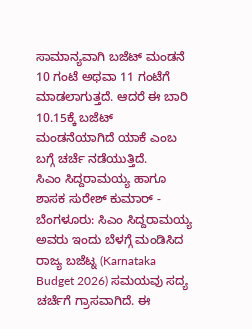ಸಾಮಾನ್ಯವಾಗಿ ಬಜೆಟ್ ಮಂಡನೆ 10 ಗಂಟೆ ಅಥವಾ 11 ಗಂಟೆಗೆ ಮಾಡಲಾಗುತ್ತದೆ. ಆದರೆ ಈ ಬಾರಿ 10.15ಕ್ಕೆ ಬಜೆಟ್ ಮಂಡನೆಯಾಗಿದೆ ಯಾಕೆ ಎಂಬ ಬಗ್ಗೆ ಚರ್ಚೆ ನಡೆಯುತ್ತಿದೆ.
ಸಿಎಂ ಸಿದ್ದರಾಮಯ್ಯ ಹಾಗೂ ಶಾಸಕ ಸುರೇಶ್ ಕುಮಾರ್ -
ಬೆಂಗಳೂರು: ಸಿಎಂ ಸಿದ್ದರಾಮಯ್ಯ ಅವರು ಇಂದು ಬೆಳಗ್ಗೆ ಮಂಡಿಸಿದ ರಾಜ್ಯ ಬಜೆಟ್ನ (Karnataka Budget 2026) ಸಮಯವು ಸದ್ಯ ಚರ್ಚೆಗೆ ಗ್ರಾಸವಾಗಿದೆ. ಈ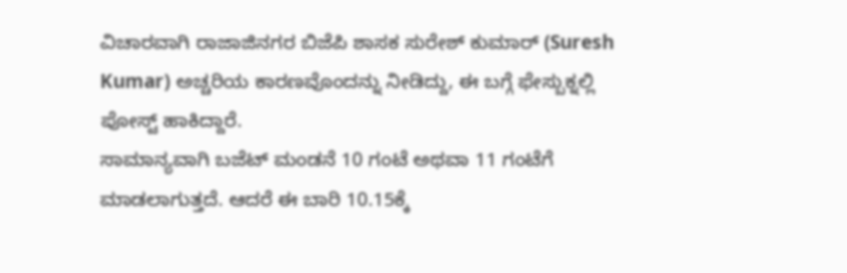ವಿಚಾರವಾಗಿ ರಾಜಾಜಿನಗರ ಬಿಜೆಪಿ ಶಾಸಕ ಸುರೇಶ್ ಕುಮಾರ್ (Suresh Kumar) ಅಚ್ಚರಿಯ ಕಾರಣವೊಂದನ್ನು ನೀಡಿದ್ದು, ಈ ಬಗ್ಗೆ ಫೇಸ್ಬುಕ್ನಲ್ಲಿ ಪೋಸ್ಟ್ ಹಾಕಿದ್ದಾರೆ.
ಸಾಮಾನ್ಯವಾಗಿ ಬಜೆಟ್ ಮಂಡನೆ 10 ಗಂಟೆ ಅಥವಾ 11 ಗಂಟೆಗೆ ಮಾಡಲಾಗುತ್ತದೆ. ಆದರೆ ಈ ಬಾರಿ 10.15ಕ್ಕೆ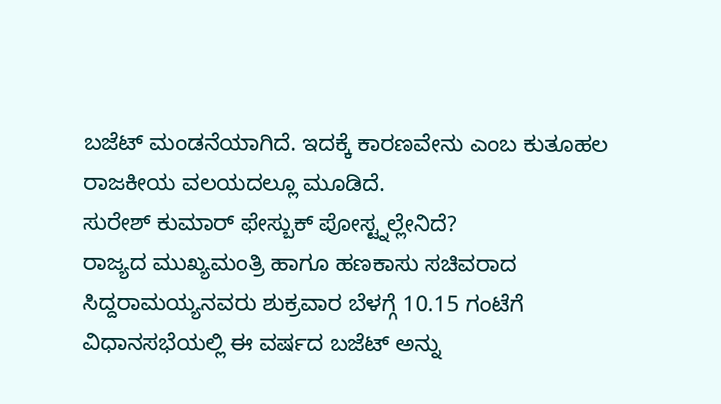ಬಜೆಟ್ ಮಂಡನೆಯಾಗಿದೆ. ಇದಕ್ಕೆ ಕಾರಣವೇನು ಎಂಬ ಕುತೂಹಲ ರಾಜಕೀಯ ವಲಯದಲ್ಲೂ ಮೂಡಿದೆ.
ಸುರೇಶ್ ಕುಮಾರ್ ಫೇಸ್ಬುಕ್ ಪೋಸ್ಟ್ನಲ್ಲೇನಿದೆ?
ರಾಜ್ಯದ ಮುಖ್ಯಮಂತ್ರಿ ಹಾಗೂ ಹಣಕಾಸು ಸಚಿವರಾದ ಸಿದ್ದರಾಮಯ್ಯನವರು ಶುಕ್ರವಾರ ಬೆಳಗ್ಗೆ 10.15 ಗಂಟೆಗೆ ವಿಧಾನಸಭೆಯಲ್ಲಿ ಈ ವರ್ಷದ ಬಜೆಟ್ ಅನ್ನು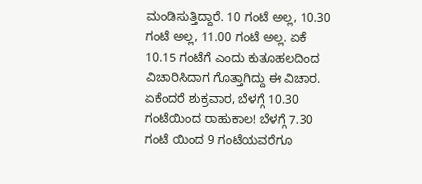ಮಂಡಿಸುತ್ತಿದ್ದಾರೆ. 10 ಗಂಟೆ ಅಲ್ಲ, 10.30 ಗಂಟೆ ಅಲ್ಲ, 11.00 ಗಂಟೆ ಅಲ್ಲ. ಏಕೆ 10.15 ಗಂಟೆಗೆ ಎಂದು ಕುತೂಹಲದಿಂದ ವಿಚಾರಿಸಿದಾಗ ಗೊತ್ತಾಗಿದ್ದು ಈ ವಿಚಾರ. ಏಕೆಂದರೆ ಶುಕ್ರವಾರ, ಬೆಳಗ್ಗೆ 10.30 ಗಂಟೆಯಿಂದ ರಾಹುಕಾಲ! ಬೆಳಗ್ಗೆ 7.30 ಗಂಟೆ ಯಿಂದ 9 ಗಂಟೆಯವರೆಗೂ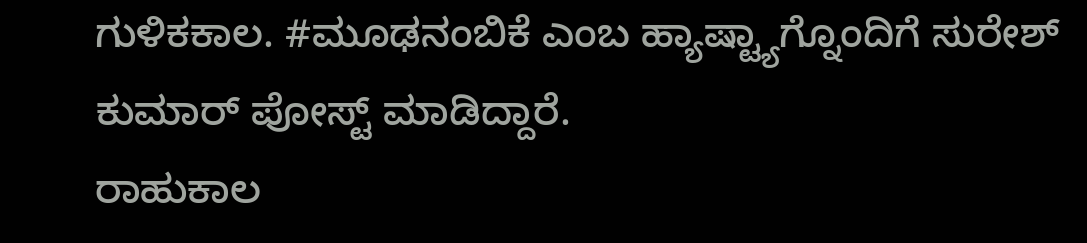ಗುಳಿಕಕಾಲ. #ಮೂಢನಂಬಿಕೆ ಎಂಬ ಹ್ಯಾಷ್ಟ್ಯಾಗ್ನೊಂದಿಗೆ ಸುರೇಶ್ ಕುಮಾರ್ ಪೋಸ್ಟ್ ಮಾಡಿದ್ದಾರೆ.
ರಾಹುಕಾಲ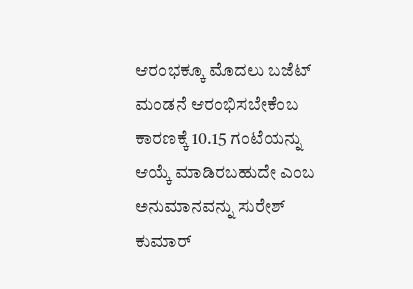ಆರಂಭಕ್ಕೂ ಮೊದಲು ಬಜೆಟ್ ಮಂಡನೆ ಆರಂಭಿಸಬೇಕೆಂಬ ಕಾರಣಕ್ಕೆ 10.15 ಗಂಟೆಯನ್ನು ಆಯ್ಕೆ ಮಾಡಿರಬಹುದೇ ಎಂಬ ಅನುಮಾನವನ್ನು ಸುರೇಶ್ ಕುಮಾರ್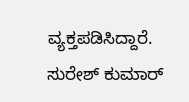ವ್ಯಕ್ತಪಡಿಸಿದ್ದಾರೆ.
ಸುರೇಶ್ ಕುಮಾರ್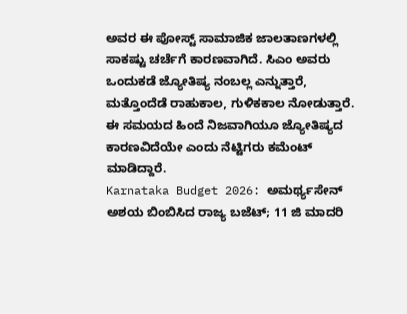ಅವರ ಈ ಪೋಸ್ಟ್ ಸಾಮಾಜಿಕ ಜಾಲತಾಣಗಳಲ್ಲಿ ಸಾಕಷ್ಟು ಚರ್ಚೆಗೆ ಕಾರಣವಾಗಿದೆ. ಸಿಎಂ ಅವರು ಒಂದುಕಡೆ ಜ್ಯೋತಿಷ್ಯ ನಂಬಲ್ಲ ಎನ್ನುತ್ತಾರೆ, ಮತ್ತೊಂದೆಡೆ ರಾಹುಕಾಲ, ಗುಳಿಕಕಾಲ ನೋಡುತ್ತಾರೆ. ಈ ಸಮಯದ ಹಿಂದೆ ನಿಜವಾಗಿಯೂ ಜ್ಯೋತಿಷ್ಯದ ಕಾರಣವಿದೆಯೇ ಎಂದು ನೆಟ್ಟಿಗರು ಕಮೆಂಟ್ ಮಾಡಿದ್ದಾರೆ.
Karnataka Budget 2026: ಅಮರ್ಥ್ಯಸೇನ್ ಅಶಯ ಬಿಂಬಿಸಿದ ರಾಜ್ಯ ಬಜೆಟ್; 11 ಜಿ ಮಾದರಿ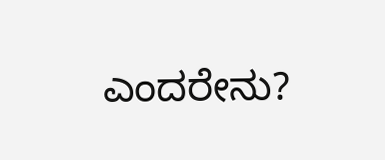ಎಂದರೇನು?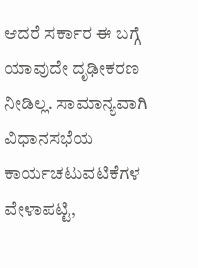ಆದರೆ ಸರ್ಕಾರ ಈ ಬಗ್ಗೆ ಯಾವುದೇ ದೃಢೀಕರಣ ನೀಡಿಲ್ಲ. ಸಾಮಾನ್ಯವಾಗಿ ವಿಧಾನಸಭೆಯ ಕಾರ್ಯಚಟುವಟಿಕೆಗಳ ವೇಳಾಪಟ್ಟಿ,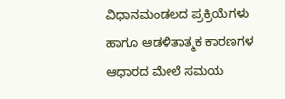ವಿಧಾನಮಂಡಲದ ಪ್ರಕ್ರಿಯೆಗಳು ಹಾಗೂ ಆಡಳಿತಾತ್ಮಕ ಕಾರಣಗಳ ಆಧಾರದ ಮೇಲೆ ಸಮಯ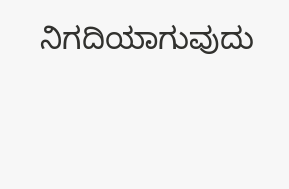ನಿಗದಿಯಾಗುವುದು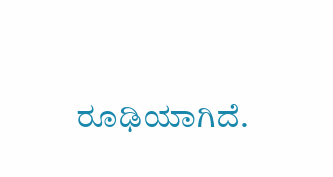ರೂಢಿಯಾಗಿದೆ.